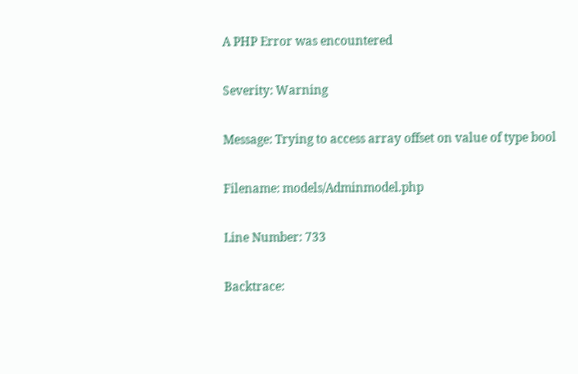A PHP Error was encountered

Severity: Warning

Message: Trying to access array offset on value of type bool

Filename: models/Adminmodel.php

Line Number: 733

Backtrace: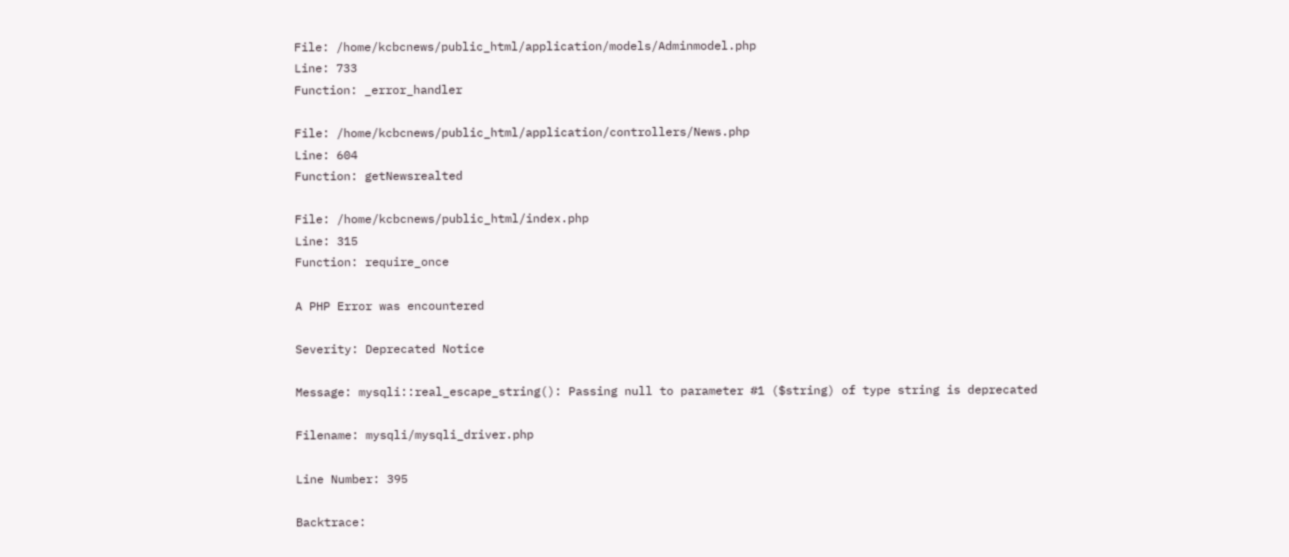File: /home/kcbcnews/public_html/application/models/Adminmodel.php
Line: 733
Function: _error_handler

File: /home/kcbcnews/public_html/application/controllers/News.php
Line: 604
Function: getNewsrealted

File: /home/kcbcnews/public_html/index.php
Line: 315
Function: require_once

A PHP Error was encountered

Severity: Deprecated Notice

Message: mysqli::real_escape_string(): Passing null to parameter #1 ($string) of type string is deprecated

Filename: mysqli/mysqli_driver.php

Line Number: 395

Backtrace: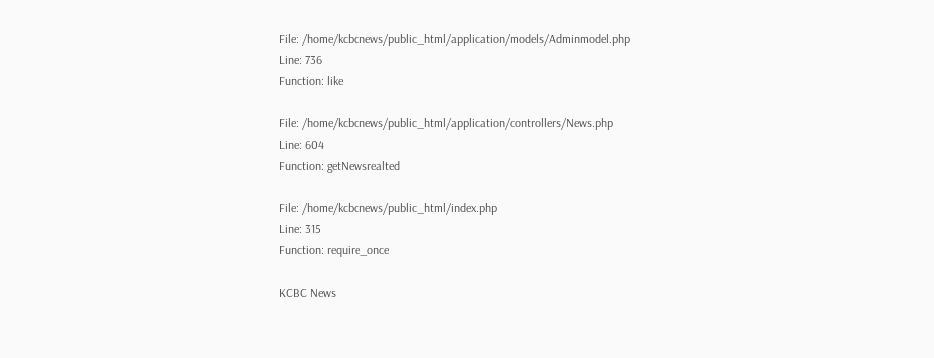File: /home/kcbcnews/public_html/application/models/Adminmodel.php
Line: 736
Function: like

File: /home/kcbcnews/public_html/application/controllers/News.php
Line: 604
Function: getNewsrealted

File: /home/kcbcnews/public_html/index.php
Line: 315
Function: require_once

KCBC News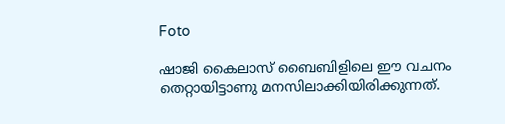Foto

ഷാജി കൈലാസ് ബൈബിളിലെ ഈ വചനം തെറ്റായിട്ടാണു മനസിലാക്കിയിരിക്കുന്നത്.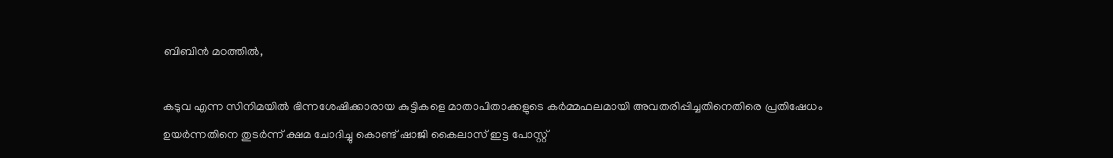ബിബിന്‍ മഠത്തില്‍,

കടുവ എന്ന സിനിമയില്‍ ഭിന്നശേഷിക്കാരായ കുട്ടികളെ മാതാപിതാക്കളുടെ കര്‍മ്മഫലമായി അവതരിപ്പിച്ചതിനെതിരെ പ്രതിഷേധം ഉയര്‍ന്നതിനെ തുടര്‍ന്ന് ക്ഷമ ചോദിച്ചു കൊണ്ട് ഷാജി കൈലാസ് ഇട്ട പോസ്റ്റ്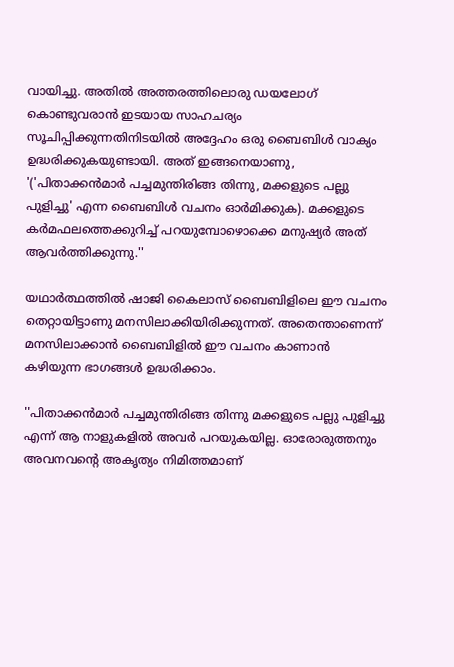വായിച്ചു. അതില്‍ അത്തരത്തിലൊരു ഡയലോഗ് കൊണ്ടുവരാന്‍ ഇടയായ സാഹചര്യം സൂചിപ്പിക്കുന്നതിനിടയില്‍ അദ്ദേഹം ഒരു ബൈബിള്‍ വാക്യം ഉദ്ധരിക്കുകയുണ്ടായി. അത് ഇങ്ങനെയാണു, '('പിതാക്കന്‍മാര്‍ പച്ചമുന്തിരിങ്ങ തിന്നു, മക്കളുടെ പല്ലു പുളിച്ചു' എന്ന ബൈബിള്‍ വചനം ഓര്‍മിക്കുക). മക്കളുടെ കര്‍മഫലത്തെക്കുറിച്ച് പറയുമ്പോഴൊക്കെ മനുഷ്യര്‍ അത് ആവര്‍ത്തിക്കുന്നു.''

യഥാര്‍ത്ഥത്തില്‍ ഷാജി കൈലാസ് ബൈബിളിലെ ഈ വചനം തെറ്റായിട്ടാണു മനസിലാക്കിയിരിക്കുന്നത്. അതെന്താണെന്ന് മനസിലാക്കാന്‍ ബൈബിളില്‍ ഈ വചനം കാണാന്‍ കഴിയുന്ന ഭാഗങ്ങള്‍ ഉദ്ധരിക്കാം.

''പിതാക്കന്‍മാര്‍ പച്ചമുന്തിരിങ്ങ തിന്നു മക്കളുടെ പല്ലു പുളിച്ചു എന്ന് ആ നാളുകളില്‍ അവര്‍ പറയുകയില്ല. ഓരോരുത്തനും അവനവന്റെ അകൃത്യം നിമിത്തമാണ്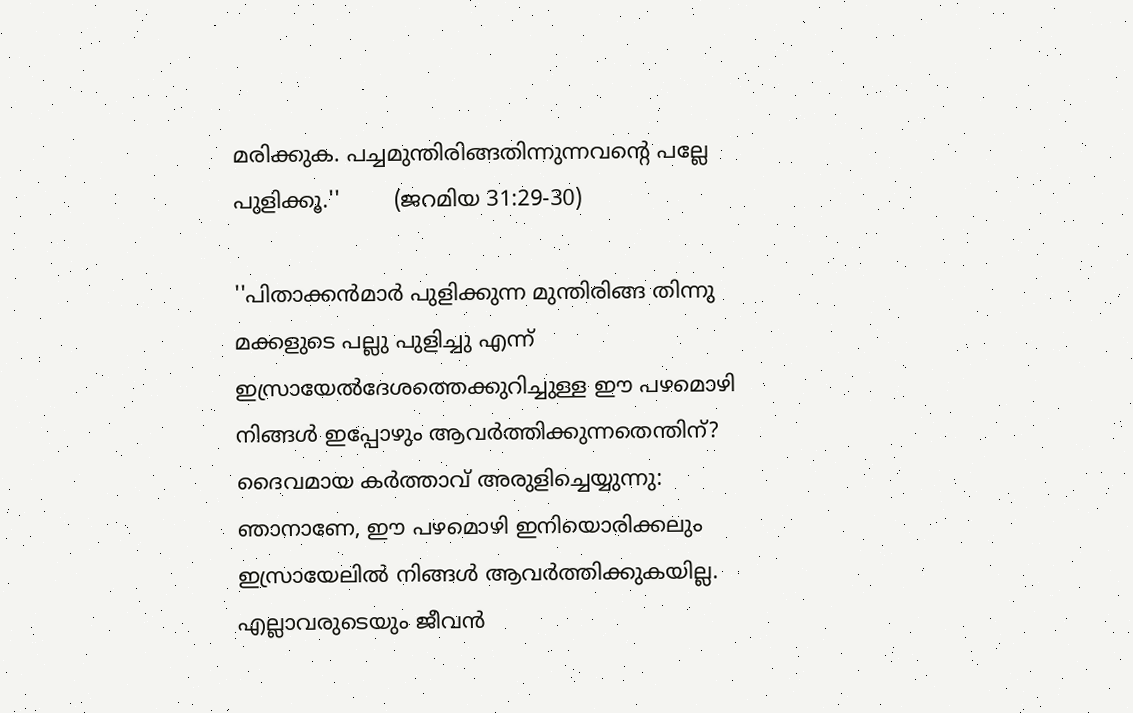മരിക്കുക. പച്ചമുന്തിരിങ്ങതിന്നുന്നവന്റെ പല്ലേ പുളിക്കൂ.''        (ജറമിയ 31:29-30)

''പിതാക്കന്‍മാര്‍ പുളിക്കുന്ന മുന്തിരിങ്ങ തിന്നു മക്കളുടെ പല്ലു പുളിച്ചു എന്ന് ഇസ്രായേല്‍ദേശത്തെക്കുറിച്ചുള്ള ഈ പഴമൊഴി നിങ്ങള്‍ ഇപ്പോഴും ആവര്‍ത്തിക്കുന്നതെന്തിന്? ദൈവമായ കര്‍ത്താവ് അരുളിച്ചെയ്യുന്നു: ഞാനാണേ, ഈ പഴമൊഴി ഇനിയൊരിക്കലും ഇസ്രായേലില്‍ നിങ്ങള്‍ ആവര്‍ത്തിക്കുകയില്ല. എല്ലാവരുടെയും ജീവന്‍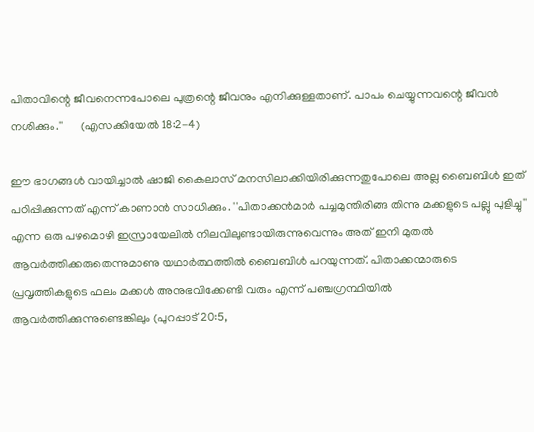പിതാവിന്റെ ജീവനെന്നപോലെ പുത്രന്റെ ജീവനും എനിക്കുള്ളതാണ്. പാപം ചെയ്യുന്നവന്റെ ജീവന്‍ നശിക്കും.''      (എസക്കിയേല്‍ 18:2-4)

ഈ ഭാഗങ്ങള്‍ വായിച്ചാല്‍ ഷാജി കൈലാസ് മനസിലാക്കിയിരിക്കുന്നതുപോലെ അല്ല ബൈബിള്‍ ഇത് പഠിപ്പിക്കുന്നത് എന്ന് കാണാന്‍ സാധിക്കും. ''പിതാക്കന്‍മാര്‍ പച്ചമുന്തിരിങ്ങ തിന്നു മക്കളുടെ പല്ലു പുളിച്ചു'' എന്ന ഒരു പഴമൊഴി ഇസ്രായേലില്‍ നിലവിലുണ്ടായിരുന്നുവെന്നും അത് ഇനി മുതല്‍ ആവര്‍ത്തിക്കരുതെന്നുമാണു യഥാര്‍ത്ഥത്തില്‍ ബൈബിള്‍ പറയുന്നത്. പിതാക്കന്മാരുടെ പ്രവൃത്തികളുടെ ഫലം മക്കള്‍ അനുഭവിക്കേണ്ടി വരും എന്ന് പഞ്ചഗ്രന്ഥിയില്‍ ആവര്‍ത്തിക്കുന്നുണ്ടെങ്കിലും (പുറപ്പാട് 20:5,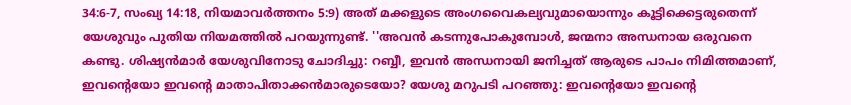34:6-7, സംഖ്യ 14:18, നിയമാവര്‍ത്തനം 5:9) അത് മക്കളുടെ അംഗവൈകല്യവുമായൊന്നും കൂട്ടിക്കെട്ടരുതെന്ന് യേശുവും പുതിയ നിയമത്തില്‍ പറയുന്നുണ്ട്. ''അവന്‍ കടന്നുപോകുമ്പോള്‍, ജന്മനാ അന്ധനായ ഒരുവനെ കണ്ടു. ശിഷ്യന്‍മാര്‍ യേശുവിനോടു ചോദിച്ചു: റബ്ബീ, ഇവന്‍ അന്ധനായി ജനിച്ചത് ആരുടെ പാപം നിമിത്തമാണ്, ഇവന്റെയോ ഇവന്റെ മാതാപിതാക്കന്‍മാരുടെയോ? യേശു മറുപടി പറഞ്ഞു: ഇവന്റെയോ ഇവന്റെ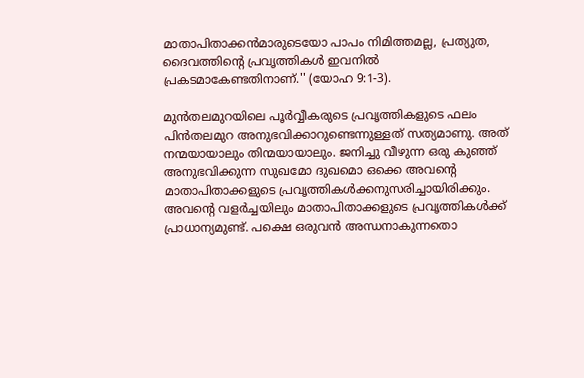മാതാപിതാക്കന്‍മാരുടെയോ പാപം നിമിത്തമല്ല, പ്രത്യുത, ദൈവത്തിന്റെ പ്രവൃത്തികള്‍ ഇവനില്‍ പ്രകടമാകേണ്ടതിനാണ്.'' (യോഹ 9:1-3).

മുന്‍തലമുറയിലെ പൂര്‍വ്വീകരുടെ പ്രവൃത്തികളുടെ ഫലം പിന്‍തലമുറ അനുഭവിക്കാറുണ്ടെന്നുള്ളത് സത്യമാണു. അത് നന്മയായാലും തിന്മയായാലും. ജനിച്ചു വീഴുന്ന ഒരു കുഞ്ഞ് അനുഭവിക്കുന്ന സുഖമോ ദുഖമൊ ഒക്കെ അവന്റെ മാതാപിതാക്കളുടെ പ്രവൃത്തികള്‍ക്കനുസരിച്ചായിരിക്കും. അവന്റെ വളര്‍ച്ചയിലും മാതാപിതാക്കളുടെ പ്രവൃത്തികള്‍ക്ക് പ്രാധാന്യമുണ്ട്. പക്ഷെ ഒരുവന്‍ അന്ധനാകുന്നതൊ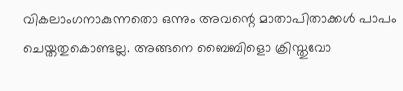വികലാംഗനാകുന്നതൊ ഒന്നും അവന്റെ മാതാപിതാക്കള്‍ പാപം ചെയ്തതുകൊണ്ടല്ല. അങ്ങനെ ബൈബിളൊ ക്രിസ്തുവോ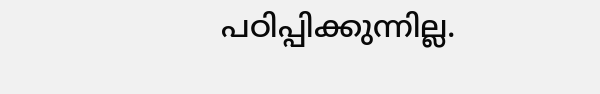പഠിപ്പിക്കുന്നില്ല.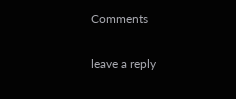Comments

leave a reply